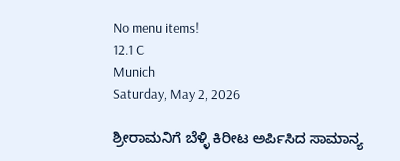No menu items!
12.1 C
Munich
Saturday, May 2, 2026

ಶ್ರೀರಾಮನಿಗೆ ಬೆಳ್ಳಿ ಕಿರೀಟ ಅರ್ಪಿಸಿದ ಸಾಮಾನ್ಯ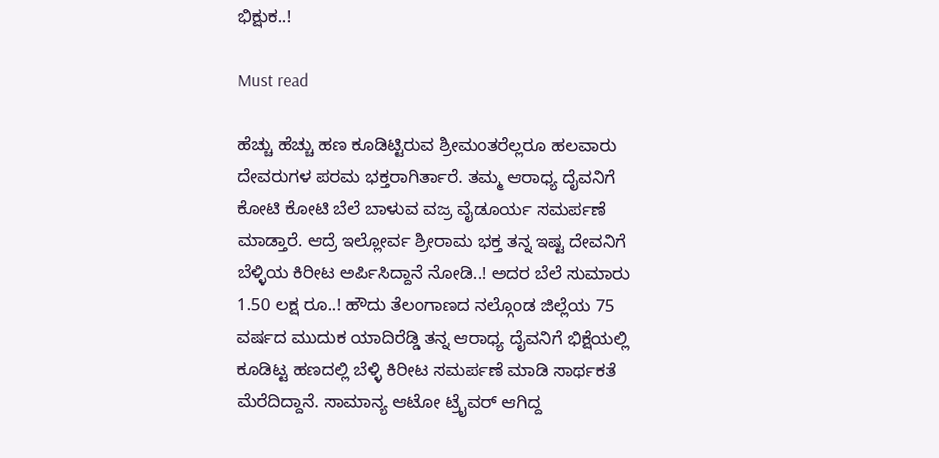ಭಿಕ್ಷುಕ..!

Must read

ಹೆಚ್ಚು ಹೆಚ್ಚು ಹಣ ಕೂಡಿಟ್ಟಿರುವ ಶ್ರೀಮಂತರೆಲ್ಲರೂ ಹಲವಾರು ದೇವರುಗಳ ಪರಮ ಭಕ್ತರಾಗಿರ್ತಾರೆ. ತಮ್ಮ ಆರಾಧ್ಯ ದೈವನಿಗೆ ಕೋಟಿ ಕೋಟಿ ಬೆಲೆ ಬಾಳುವ ವಜ್ರ ವೈಡೂರ್ಯ ಸಮರ್ಪಣೆ ಮಾಡ್ತಾರೆ. ಆದ್ರೆ ಇಲ್ಲೋರ್ವ ಶ್ರೀರಾಮ ಭಕ್ತ ತನ್ನ ಇಷ್ಟ ದೇವನಿಗೆ ಬೆಳ್ಳಿಯ ಕಿರೀಟ ಅರ್ಪಿಸಿದ್ದಾನೆ ನೋಡಿ..! ಅದರ ಬೆಲೆ ಸುಮಾರು 1.50 ಲಕ್ಷ ರೂ..! ಹೌದು ತೆಲಂಗಾಣದ ನಲ್ಗೊಂಡ ಜಿಲ್ಲೆಯ 75 ವರ್ಷದ ಮುದುಕ ಯಾದಿರೆಡ್ಡಿ ತನ್ನ ಆರಾಧ್ಯ ದೈವನಿಗೆ ಭಿಕ್ಷೆಯಲ್ಲಿ ಕೂಡಿಟ್ಟ ಹಣದಲ್ಲಿ ಬೆಳ್ಳಿ ಕಿರೀಟ ಸಮರ್ಪಣೆ ಮಾಡಿ ಸಾರ್ಥಕತೆ ಮೆರೆದಿದ್ದಾನೆ. ಸಾಮಾನ್ಯ ಆಟೋ ಟ್ರೈವರ್ ಆಗಿದ್ದ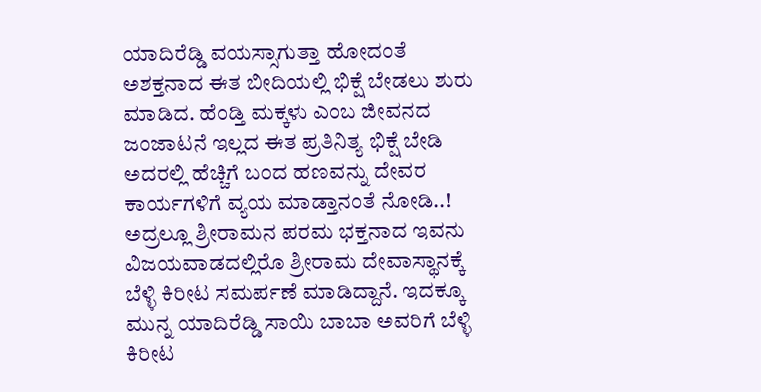ಯಾದಿರೆಡ್ಡಿ ವಯಸ್ಸಾಗುತ್ತಾ ಹೋದಂತೆ ಅಶಕ್ತನಾದ ಈತ ಬೀದಿಯಲ್ಲಿ ಭಿಕ್ಷೆ ಬೇಡಲು ಶುರು ಮಾಡಿದ. ಹೆಂಡ್ತಿ ಮಕ್ಕಳು ಎಂಬ ಜೀವನದ ಜಂಜಾಟನೆ ಇಲ್ಲದ ಈತ ಪ್ರತಿನಿತ್ಯ ಭಿಕ್ಷೆ ಬೇಡಿ ಅದರಲ್ಲಿ ಹೆಚ್ಚಿಗೆ ಬಂದ ಹಣವನ್ನು ದೇವರ ಕಾರ್ಯಗಳಿಗೆ ವ್ಯಯ ಮಾಡ್ತಾನಂತೆ ನೋಡಿ..! ಅದ್ರಲ್ಲೂ ಶ್ರೀರಾಮನ ಪರಮ ಭಕ್ತನಾದ ಇವನು ವಿಜಯವಾಡದಲ್ಲಿರೊ ಶ್ರೀರಾಮ ದೇವಾಸ್ಥಾನಕ್ಕೆ ಬೆಳ್ಳಿ ಕಿರೀಟ ಸಮರ್ಪಣೆ ಮಾಡಿದ್ದಾನೆ. ಇದಕ್ಕೂ ಮುನ್ನ ಯಾದಿರೆಡ್ಡಿ ಸಾಯಿ ಬಾಬಾ ಅವರಿಗೆ ಬೆಳ್ಳಿ ಕಿರೀಟ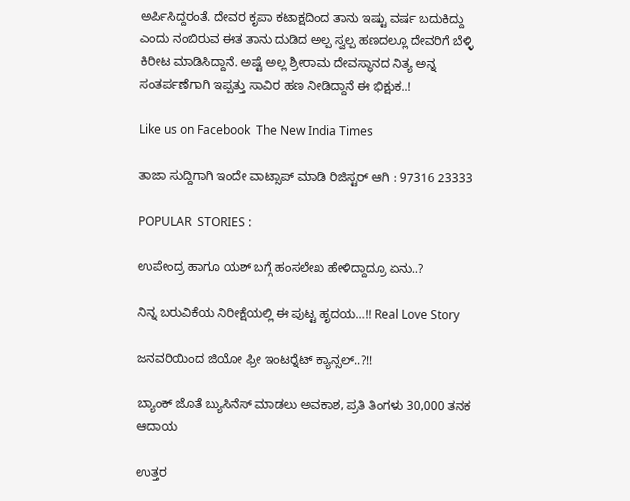ಅರ್ಪಿಸಿದ್ದರಂತೆ. ದೇವರ ಕೃಪಾ ಕಟಾಕ್ಷದಿಂದ ತಾನು ಇಷ್ಟು ವರ್ಷ ಬದುಕಿದ್ದು ಎಂದು ನಂಬಿರುವ ಈತ ತಾನು ದುಡಿದ ಅಲ್ಪ ಸ್ವಲ್ಪ ಹಣದಲ್ಲೂ ದೇವರಿಗೆ ಬೆಳ್ಳಿ ಕಿರೀಟ ಮಾಡಿಸಿದ್ದಾನೆ. ಅಷ್ಟೆ ಅಲ್ಲ ಶ್ರೀರಾಮ ದೇವಸ್ಥಾನದ ನಿತ್ಯ ಅನ್ನ ಸಂತರ್ಪಣೆಗಾಗಿ ಇಪ್ಪತ್ತು ಸಾವಿರ ಹಣ ನೀಡಿದ್ದಾನೆ ಈ ಭಿಕ್ಷುಕ..!

Like us on Facebook  The New India Times

ತಾಜಾ ಸುದ್ದಿಗಾಗಿ ಇಂದೇ ವಾಟ್ಸಾಪ್ ಮಾಡಿ ರಿಜಿಸ್ಟರ್ ಆಗಿ : 97316 23333

POPULAR  STORIES :

ಉಪೇಂದ್ರ ಹಾಗೂ ಯಶ್ ಬಗ್ಗೆ ಹಂಸಲೇಖ ಹೇಳಿದ್ದಾದ್ರೂ ಏನು..?

ನಿನ್ನ ಬರುವಿಕೆಯ ನಿರೀಕ್ಷೆಯಲ್ಲಿ ಈ ಪುಟ್ಟ ಹೃದಯ…!! Real Love Story

ಜನವರಿಯಿಂದ ಜಿಯೋ ಫ್ರೀ ಇಂಟರ್‍ನೆಟ್ ಕ್ಯಾನ್ಸಲ್..?!!

ಬ್ಯಾಂಕ್ ಜೊತೆ ಬ್ಯುಸಿನೆಸ್ ಮಾಡಲು ಅವಕಾಶ, ಪ್ರತಿ ತಿಂಗಳು 30,000 ತನಕ ಆದಾಯ

ಉತ್ತರ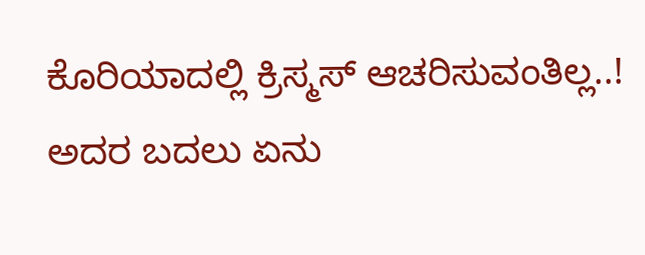ಕೊರಿಯಾದಲ್ಲಿ ಕ್ರಿಸ್ಮಸ್ ಆಚರಿಸುವಂತಿಲ್ಲ..! ಅದರ ಬದಲು ಏನು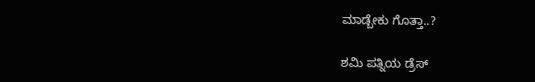ಮಾಡ್ಬೇಕು ಗೊತ್ತಾ..?

ಶಮಿ ಪತ್ನಿಯ ಡ್ರೆಸ್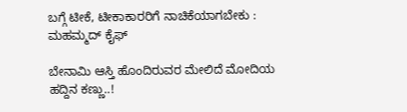ಬಗ್ಗೆ ಟೀಕೆ, ಟೀಕಾಕಾರರಿಗೆ ನಾಚಿಕೆಯಾಗಬೇಕು : ಮಹಮ್ಮದ್ ಕೈಫ್

ಬೇನಾಮಿ ಆಸ್ತಿ ಹೊಂದಿರುವರ ಮೇಲಿದೆ ಮೋದಿಯ ಹದ್ದಿನ ಕಣ್ಣು..!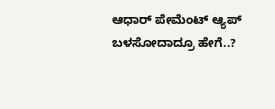ಆಧಾರ್ ಪೇಮೆಂಟ್ ಆ್ಯಪ್ ಬಳಸೋದಾದ್ರೂ ಹೇಗೆ..?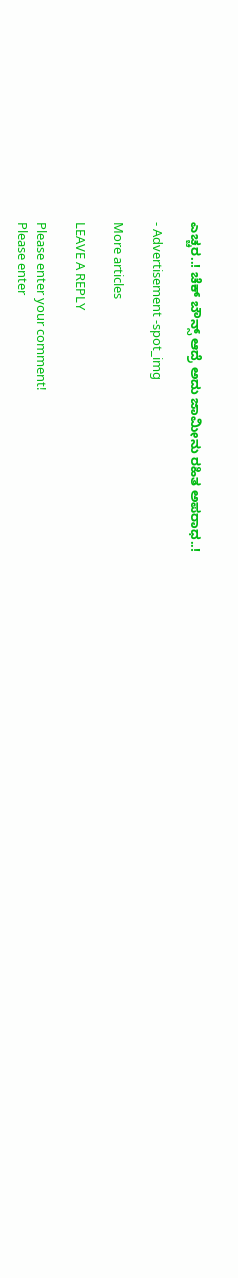ಎಚ್ಚರ..! ಚೆಕ್ ಬೌನ್ಸ್ ಆದ್ರೆ ಅದು ಜಾಮೀನು ರಹಿತ ಅಪರಾಧ..!

- Advertisement -spot_img

More articles

LEAVE A REPLY

Please enter your comment!
Please enter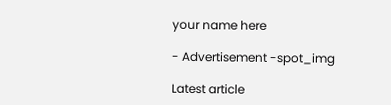your name here

- Advertisement -spot_img

Latest article